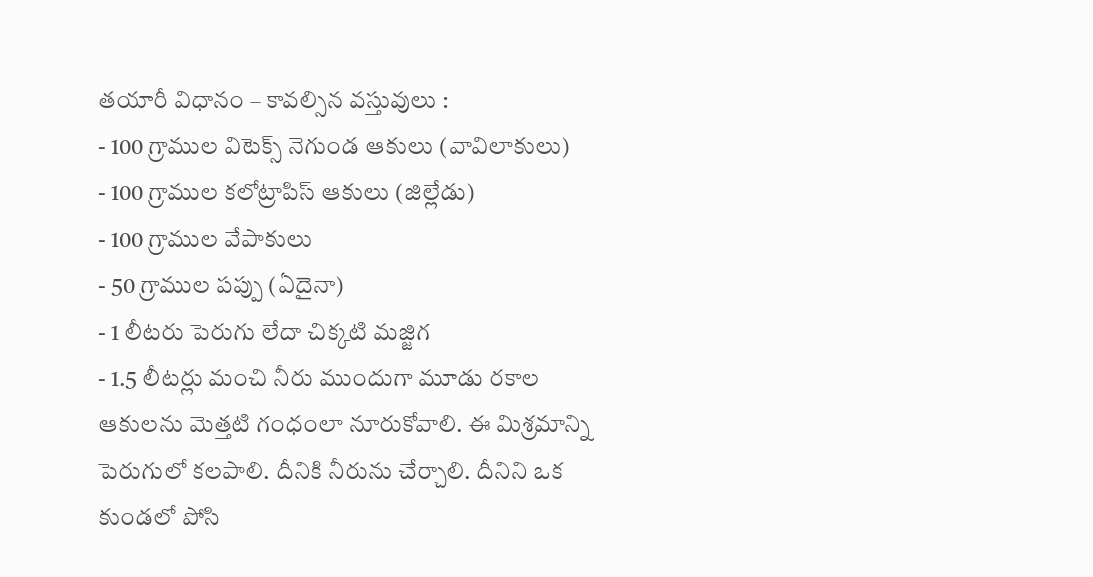తయారీ విధానం – కావల్సిన వస్తువులు :
- 100 గ్రాముల విటెక్స్ నెగుండ ఆకులు (వావిలాకులు)
- 100 గ్రాముల కలోట్రాపిస్ ఆకులు (జిల్లేడు)
- 100 గ్రాముల వేపాకులు
- 50 గ్రాముల పప్పు (ఏదైనా)
- 1 లీటరు పెరుగు లేదా చిక్కటి మజ్జిగ
- 1.5 లీటర్లు మంచి నీరు ముందుగా మూడు రకాల ఆకులను మెత్తటి గంధంలా నూరుకోవాలి. ఈ మిశ్రమాన్ని పెరుగులో కలపాలి. దీనికి నీరును చేర్చాలి. దీనిని ఒక కుండలో పోసి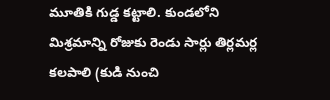మూతికి గుడ్డ కట్టాలి. కుండలోని మిశ్రమాన్ని రోజుకు రెండు సార్లు తిర్లమర్ల కలపాలి (కుడి నుంచి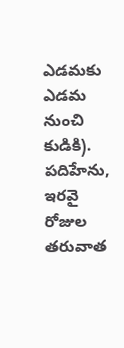ఎడమకు ఎడమ నుంచి కుడికి). పదిహేను, ఇరవై రోజుల తరువాత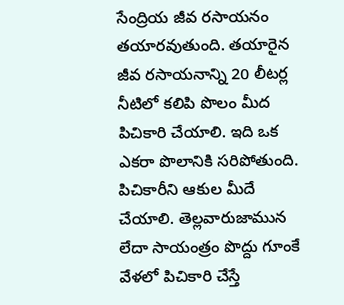సేంద్రియ జీవ రసాయనం తయారవుతుంది. తయారైన జీవ రసాయనాన్ని 20 లీటర్ల నీటిలో కలిపి పొలం మీద పిచికారి చేయాలి. ఇది ఒక ఎకరా పొలానికి సరిపోతుంది. పిచికారీని ఆకుల మీదే చేయాలి. తెల్లవారుజామున లేదా సాయంత్రం పొద్దు గూంకే వేళలో పిచికారి చేస్తే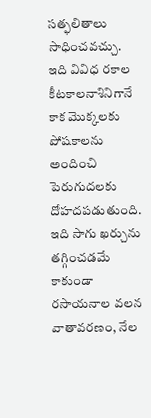సత్ఫలితాలు సాధించవచ్చు. ఇది వివిధ రకాల కీటకాలనాశినిగానే కాక మొక్కలకు పోషకాలను అందించి పెరుగుదలకు దోహదపడుతుంది. ఇది సాగు ఖర్చును తగ్గించడమే కాకుండా రసాయనాల వలన వాతావరణం, నేల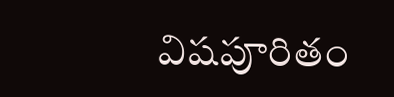విషపూరితం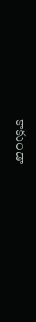కాకుండా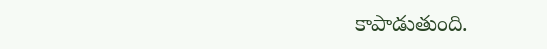కాపాడుతుంది.